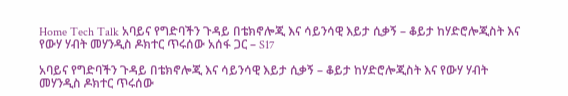Home Tech Talk አባይና የግድባችን ጉዳይ በቴክኖሎጂ እና ሳይንሳዊ እይታ ሲቃኝ – ቆይታ ከሃድሮሎጂስት እና የውሃ ሃብት መሃንዲስ ዶክተር ጥሩሰው አሰፋ ጋር – S17

አባይና የግድባችን ጉዳይ በቴክኖሎጂ እና ሳይንሳዊ እይታ ሲቃኝ – ቆይታ ከሃድሮሎጂስት እና የውሃ ሃብት መሃንዲስ ዶክተር ጥሩሰው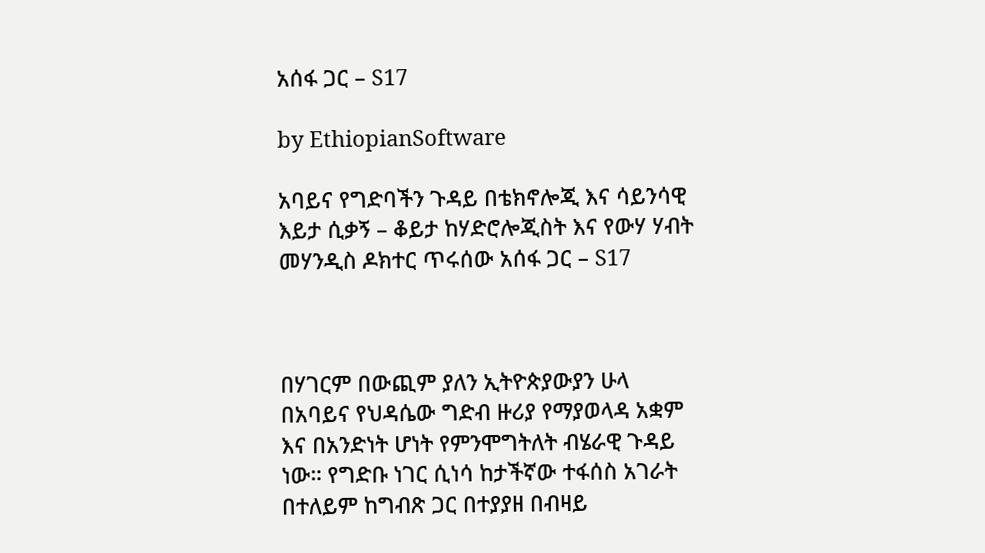አሰፋ ጋር – S17

by EthiopianSoftware

አባይና የግድባችን ጉዳይ በቴክኖሎጂ እና ሳይንሳዊ እይታ ሲቃኝ – ቆይታ ከሃድሮሎጂስት እና የውሃ ሃብት መሃንዲስ ዶክተር ጥሩሰው አሰፋ ጋር – S17



በሃገርም በውጪም ያለን ኢትዮጵያውያን ሁላ በአባይና የህዳሴው ግድብ ዙሪያ የማያወላዳ አቋም እና በአንድነት ሆነት የምንሞግትለት ብሄራዊ ጉዳይ ነው። የግድቡ ነገር ሲነሳ ከታችኛው ተፋሰስ አገራት በተለይም ከግብጽ ጋር በተያያዘ በብዛይ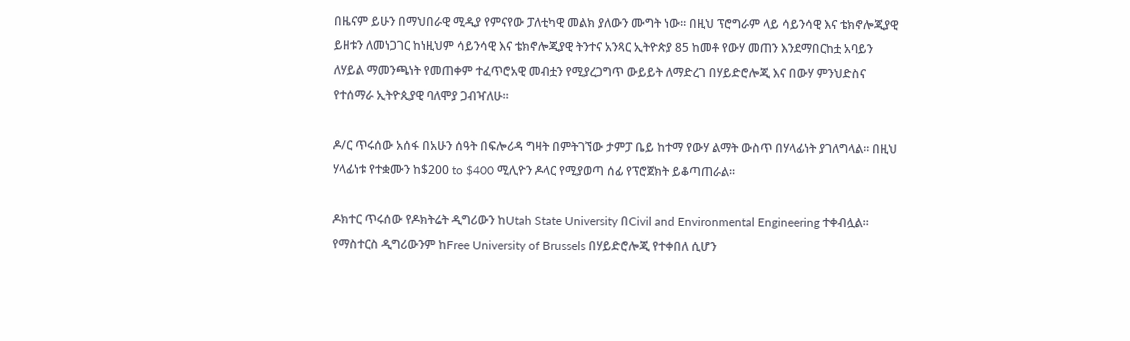በዜናም ይሁን በማህበራዊ ሚዲያ የምናየው ፓለቲካዊ መልክ ያለውን ሙግት ነው። በዚህ ፕሮግራም ላይ ሳይንሳዊ እና ቴክኖሎጂያዊ ይዘቱን ለመነጋገር ከነዚህም ሳይንሳዊ እና ቴክኖሎጂያዊ ትንተና አንጻር ኢትዮጵያ 85 ከመቶ የውሃ መጠን እንደማበርከቷ አባይን ለሃይል ማመንጫነት የመጠቀም ተፈጥሮአዊ መብቷን የሚያረጋግጥ ውይይት ለማድረገ በሃይድሮሎጂ እና በውሃ ምንህድስና የተሰማራ ኢትዮጲያዊ ባለሞያ ጋብዣለሁ።

ዶ/ር ጥሩሰው አሰፋ በአሁን ሰዓት በፍሎሪዳ ግዛት በምትገኘው ታምፓ ቤይ ከተማ የውሃ ልማት ውስጥ በሃላፊነት ያገለግላል። በዚህ ሃላፊነቱ የተቋሙን ከ$200 to $400 ሚሊዮን ዶላር የሚያወጣ ሰፊ የፕሮጀክት ይቆጣጠራል።

ዶክተር ጥሩሰው የዶክትሬት ዲግሪውን ከUtah State University በCivil and Environmental Engineering ተቀብሏል። የማስተርስ ዲግሪውንም ከFree University of Brussels በሃይድሮሎጂ የተቀበለ ሲሆን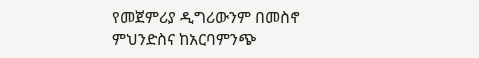የመጀምሪያ ዲግሪውንም በመስኖ ምህንድስና ከአርባምንጭ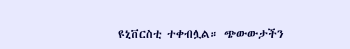ዩኒቨርስቲ ተቀብሏል። ጭውውታችን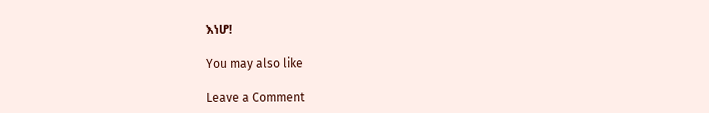እነሆ!

You may also like

Leave a Comment